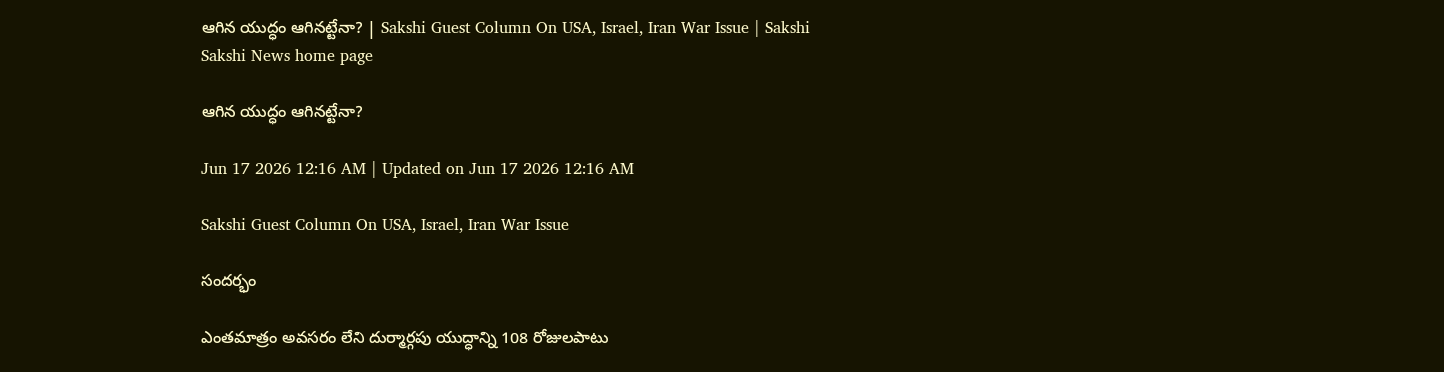ఆగిన యుద్ధం ఆగినట్టేనా? | Sakshi Guest Column On USA, Israel, Iran War Issue | Sakshi
Sakshi News home page

ఆగిన యుద్ధం ఆగినట్టేనా?

Jun 17 2026 12:16 AM | Updated on Jun 17 2026 12:16 AM

Sakshi Guest Column On USA, Israel, Iran War Issue

సందర్భం

ఎంతమాత్రం అవసరం లేని దుర్మార్గపు యుద్ధాన్ని 108 రోజులపాటు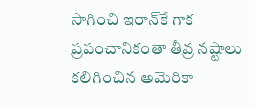సాగించి ఇరాన్‌కే గాక ప్రపంచానికంతా తీవ్ర నష్టాలు కలిగించిన అమెరికా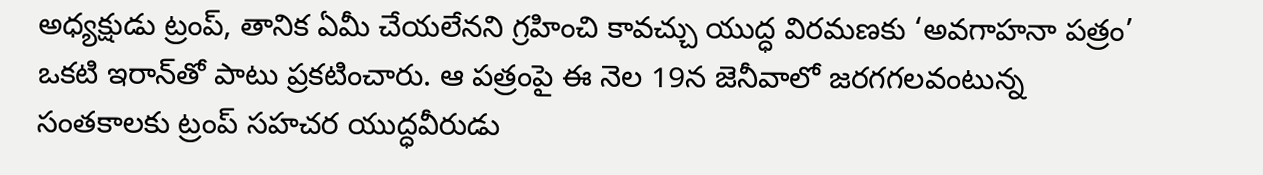అధ్యక్షుడు ట్రంప్, తానిక ఏమీ చేయలేనని గ్రహించి కావచ్చు యుద్ధ విరమణకు ‘అవగాహనా పత్రం’ ఒకటి ఇరాన్‌తో పాటు ప్రకటించారు. ఆ పత్రంపై ఈ నెల 19న జెనీవాలో జరగగలవంటున్న సంతకాలకు ట్రంప్‌ సహచర యుద్ధవీరుడు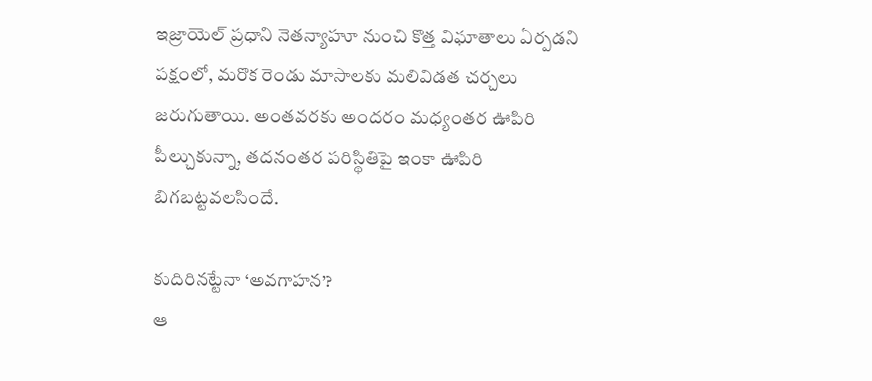ఇజ్రాయెల్‌ ప్రధాని నెతన్యాహూ నుంచి కొత్త విఘాతాలు ఏర్పడని పక్షంలో, మరొక రెండు మాసాలకు మలివిడత చర్చలు జరుగుతాయి. అంతవరకు అందరం మధ్యంతర ఊపిరి పీల్చుకున్నా, తదనంతర పరిస్థితిపై ఇంకా ఊపిరి బిగబట్టవలసిందే.

కుదిరినట్టేనా ‘అవగాహన’?
ఆ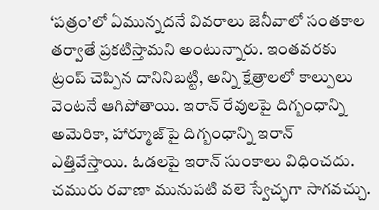‘పత్రం’లో ఏమున్నదనే వివరాలు జెనీవాలో సంతకాల తర్వాతే ప్రకటిస్తామని అంటున్నారు. ఇంతవరకు ట్రంప్‌ చెప్పిన దానినిబట్టి, అన్ని క్షేత్రాలలో కాల్పులు వెంటనే ఆగిపోతాయి. ఇరాన్‌ రేవులపై దిగ్బంధాన్ని అమెరికా, హార్మూజ్‌పై దిగ్బంధాన్ని ఇరాన్‌ ఎత్తివేస్తాయి. ఓడలపై ఇరాన్‌ సుంకాలు విధించదు. చమురు రవాణా మునుపటి వలె స్వేచ్ఛగా సాగవచ్చు.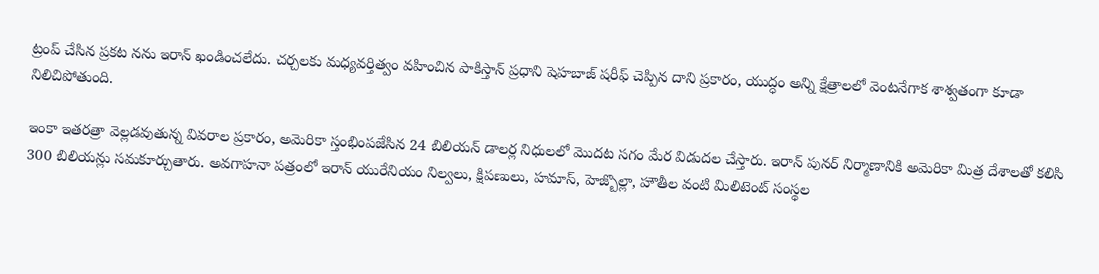ట్రంప్‌ చేసిన ప్రకట నను ఇరాన్‌ ఖండించలేదు. చర్చలకు మధ్యవర్తిత్వం వహించిన పాకిస్తాన్‌ ప్రధాని షెహబాజ్‌ షరీఫ్‌ చెప్పిన దాని ప్రకారం, యుద్ధం అన్ని క్షేత్రాలలో వెంటనేగాక శాశ్వతంగా కూడా నిలిచిపోతుంది.

ఇంకా ఇతరత్రా వెల్లడవుతున్న వివరాల ప్రకారం, అమెరికా స్తంభింపజేసిన 24 బిలియన్‌ డాలర్ల నిధులలో మొదట సగం మేర విడుదల చేస్తారు. ఇరాన్‌ పునర్‌ నిర్మాణానికి అమెరికా మిత్ర దేశాలతో కలిసి 300 బిలియన్లు సమకూర్చుతారు. అవగాహనా పత్రంలో ఇరాన్‌ యురేనియం నిల్వలు, క్షిపణులు, హమాస్, హెజ్బొల్లా, హౌతీల వంటి మిలిటెంట్‌ సంస్థల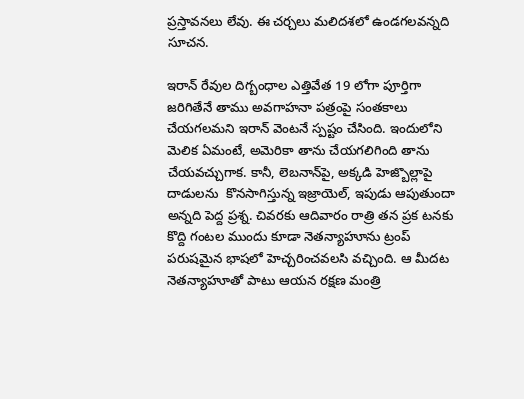ప్రస్తావనలు లేవు. ఈ చర్చలు మలిదశలో ఉండగలవన్నది సూచన.

ఇరాన్‌ రేవుల దిగ్బంధాల ఎత్తివేత 19 లోగా పూర్తిగా జరిగితేనే తాము అవగాహనా పత్రంపై సంతకాలు చేయగలమని ఇరాన్‌ వెంటనే స్పష్టం చేసింది. ఇందులోని మెలిక ఏమంటే, అమెరికా తాను చేయగలిగింది తాను చేయవచ్చుగాక. కానీ, లెబనాన్‌పై, అక్కడి హెజ్బొల్లాపై దాడులను  కొనసాగిస్తున్న ఇజ్రాయెల్, ఇపుడు ఆపుతుందా అన్నది పెద్ద ప్రశ్న. చివరకు ఆదివారం రాత్రి తన ప్రక టనకు కొద్ది గంటల ముందు కూడా నెతన్యాహూను ట్రంప్‌ పరుషమైన భాషలో హెచ్చరించవలసి వచ్చింది. ఆ మీదట నెతన్యాహూతో పాటు ఆయన రక్షణ మంత్రి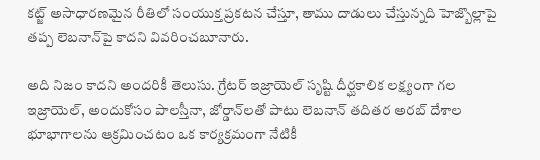కట్జ్‌ అసాధారణమైన రీతిలో సంయుక్త ప్రకటన చేస్తూ, తాము దాడులు చేస్తున్నది హెజ్బొల్లాపై తప్ప లెబనాన్‌పై కాదని వివరించబూనారు.

అది నిజం కాదని అందరికీ తెలుసు. గ్రేటర్‌ ఇజ్రాయెల్‌ సృష్టి దీర్ఘకాలిక లక్ష్యంగా గల ఇజ్రాయెల్, అందుకోసం పాలస్తీనా, జోర్డాన్‌లతో పాటు లెబనాన్‌ తదితర అరబ్‌ దేశాల భూభాగాలను ఆక్రమించటం ఒక కార్యక్రమంగా నేటికీ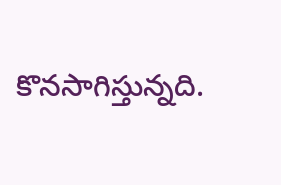కొనసాగిస్తున్నది.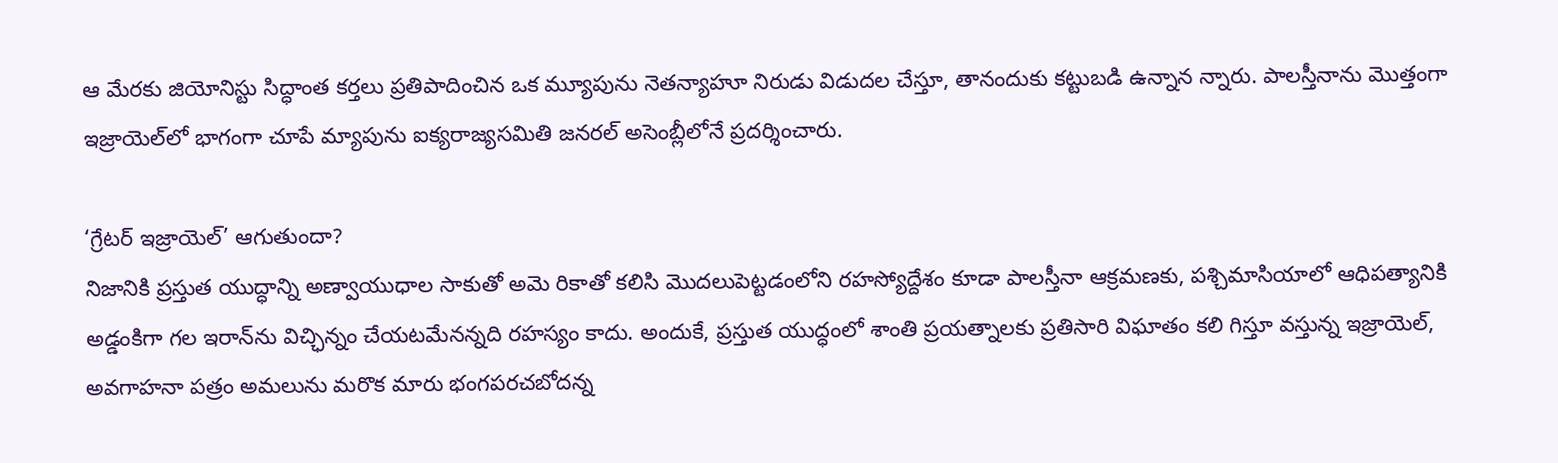ఆ మేరకు జియోనిస్టు సిద్ధాంత కర్తలు ప్రతిపాదించిన ఒక మ్యూపును నెతన్యాహూ నిరుడు విడుదల చేస్తూ, తానందుకు కట్టుబడి ఉన్నాన న్నారు. పాలస్తీనాను మొత్తంగా ఇజ్రాయెల్‌లో భాగంగా చూపే మ్యాపును ఐక్యరాజ్యసమితి జనరల్‌ అసెంబ్లీలోనే ప్రదర్శించారు.

‘గ్రేటర్‌ ఇజ్రాయెల్‌’ ఆగుతుందా?
నిజానికి ప్రస్తుత యుద్ధాన్ని అణ్వాయుధాల సాకుతో అమె రికాతో కలిసి మొదలుపెట్టడంలోని రహస్యోద్దేశం కూడా పాలస్తీనా ఆక్రమణకు, పశ్చిమాసియాలో ఆధిపత్యానికి అడ్డంకిగా గల ఇరాన్‌ను విచ్ఛిన్నం చేయటమేనన్నది రహస్యం కాదు. అందుకే, ప్రస్తుత యుద్ధంలో శాంతి ప్రయత్నాలకు ప్రతిసారి విఘాతం కలి గిస్తూ వస్తున్న ఇజ్రాయెల్, అవగాహనా పత్రం అమలును మరొక మారు భంగపరచబోదన్న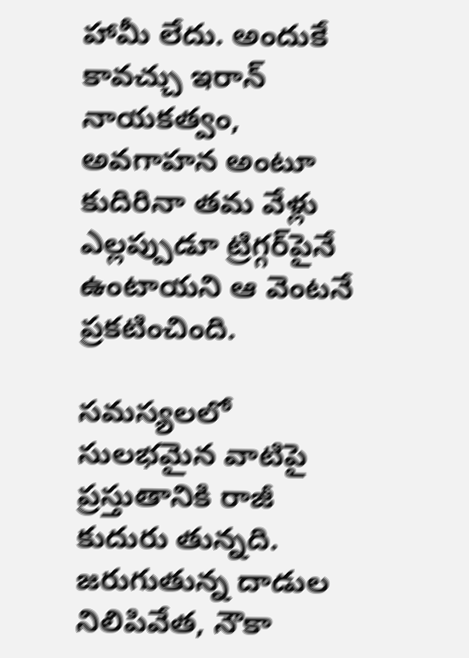హామీ లేదు. అందుకే కావచ్చు ఇరాన్‌ నాయకత్వం, అవగాహన అంటూ కుదిరినా తమ వేళ్లు ఎల్లప్పుడూ ట్రిగ్గర్‌పైనే ఉంటాయని ఆ వెంటనే ప్రకటించింది.

సమస్యలలో సులభమైన వాటిపై ప్రస్తుతానికి రాజీ కుదురు తున్నది. జరుగుతున్న దాడుల నిలిపివేత, నౌకా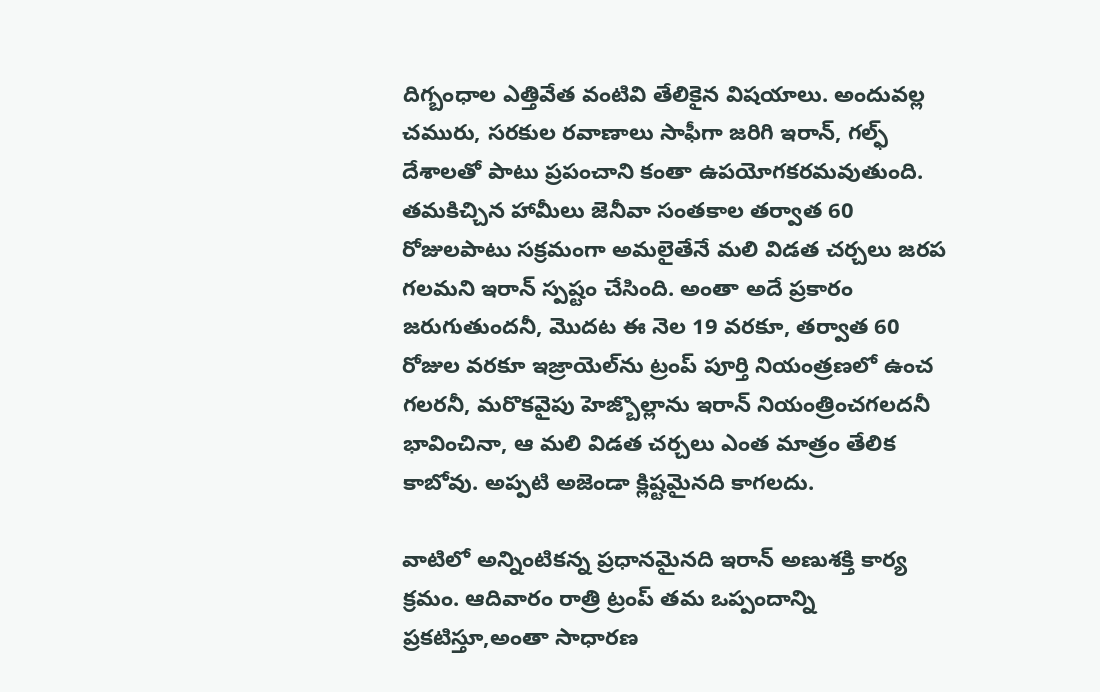దిగ్బంధాల ఎత్తివేత వంటివి తేలికైన విషయాలు. అందువల్ల చమురు, సరకుల రవాణాలు సాఫీగా జరిగి ఇరాన్, గల్ఫ్‌ దేశాలతో పాటు ప్రపంచాని కంతా ఉపయోగకరమవుతుంది. తమకిచ్చిన హామీలు జెనీవా సంతకాల తర్వాత 60 రోజులపాటు సక్రమంగా అమలైతేనే మలి విడత చర్చలు జరప గలమని ఇరాన్‌ స్పష్టం చేసింది. అంతా అదే ప్రకారం జరుగుతుందనీ, మొదట ఈ నెల 19 వరకూ, తర్వాత 60 రోజుల వరకూ ఇజ్రాయెల్‌ను ట్రంప్‌ పూర్తి నియంత్రణలో ఉంచ గలరనీ, మరొకవైపు హెజ్బొల్లాను ఇరాన్‌ నియంత్రించగలదనీ భావించినా, ఆ మలి విడత చర్చలు ఎంత మాత్రం తేలిక కాబోవు. అప్పటి అజెండా క్లిష్టమైనది కాగలదు.

వాటిలో అన్నింటికన్న ప్రధానమైనది ఇరాన్‌ అణుశక్తి కార్య క్రమం. ఆదివారం రాత్రి ట్రంప్‌ తమ ఒప్పందాన్ని ప్రకటిస్తూ,అంతా సాధారణ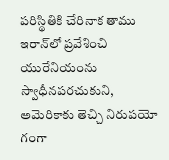పరిస్థితికి చేరినాక తాము ఇరాన్‌లో ప్రవేశించి యురేనియంను స్వాధీనపరచుకుని, అమెరికాకు తెచ్చి నిరుపయో గంగా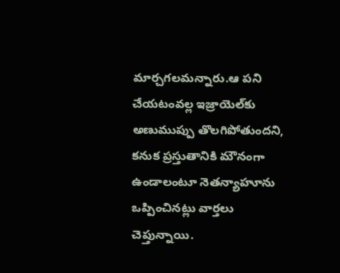మార్చగలమన్నారు.ఆ పని చేయటంవల్ల ఇజ్రాయెల్‌కు అణుముప్పు తొలగిపోతుందని, కనుక ప్రస్తుతానికి మౌనంగా ఉండాలంటూ నెతన్యాహూను ఒప్పించినట్లు వార్తలు చెప్తున్నాయి.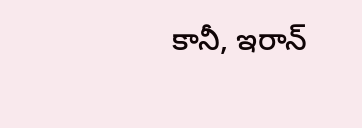కానీ, ఇరాన్‌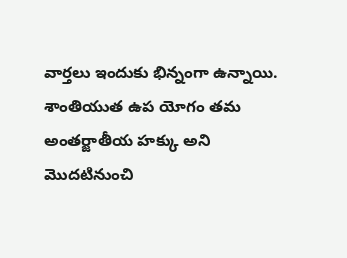వార్తలు ఇందుకు భిన్నంగా ఉన్నాయి. శాంతియుత ఉప యోగం తమ అంతర్జాతీయ హక్కు అని మొదటినుంచి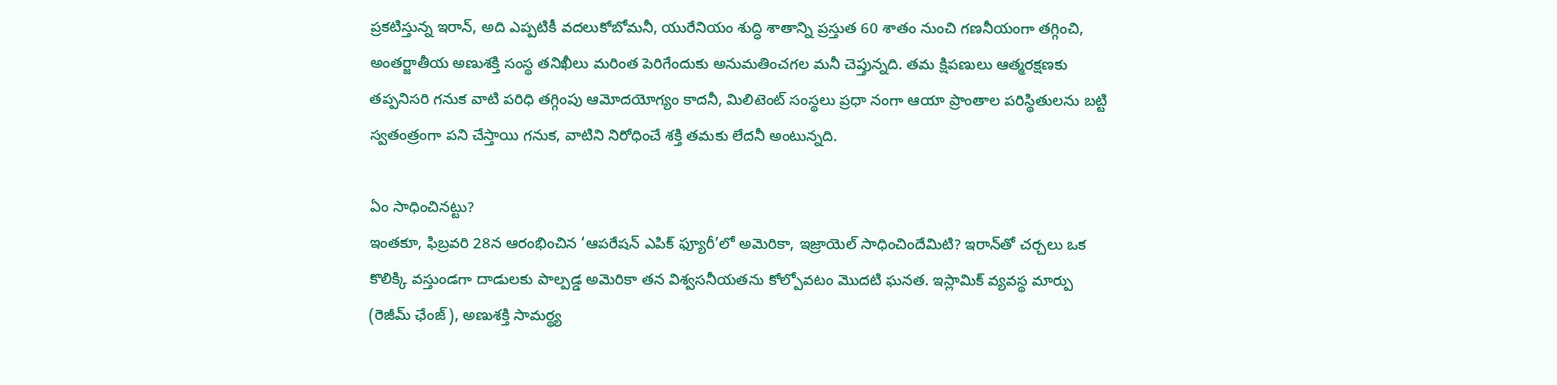ప్రకటిస్తున్న ఇరాన్, అది ఎప్పటికీ వదలుకోబోమనీ, యురేనియం శుద్ధి శాతాన్ని ప్రస్తుత 60 శాతం నుంచి గణనీయంగా తగ్గించి, అంతర్జాతీయ అణుశక్తి సంస్థ తనిఖీలు మరింత పెరిగేందుకు అనుమతించగల మనీ చెప్తున్నది. తమ క్షిపణులు ఆత్మరక్షణకు తప్పనిసరి గనుక వాటి పరిధి తగ్గింపు ఆమోదయోగ్యం కాదనీ, మిలిటెంట్‌ సంస్థలు ప్రధా నంగా ఆయా ప్రాంతాల పరిస్థితులను బట్టి స్వతంత్రంగా పని చేస్తాయి గనుక, వాటిని నిరోధించే శక్తి తమకు లేదనీ అంటున్నది.

ఏం సాధించినట్టు?
ఇంతకూ, ఫిబ్రవరి 28న ఆరంభించిన ‘ఆపరేషన్‌ ఎపిక్‌ ఫ్యూరీ’లో అమెరికా, ఇజ్రాయెల్‌ సాధించిందేమిటి? ఇరాన్‌తో చర్చలు ఒక కొలిక్కి వస్తుండగా దాడులకు పాల్పడ్డ అమెరికా తన విశ్వసనీయతను కోల్పోవటం మొదటి ఘనత. ఇస్లామిక్‌ వ్యవస్థ మార్పు (రెజీమ్‌ ఛేంజ్‌), అణుశక్తి సామర్థ్య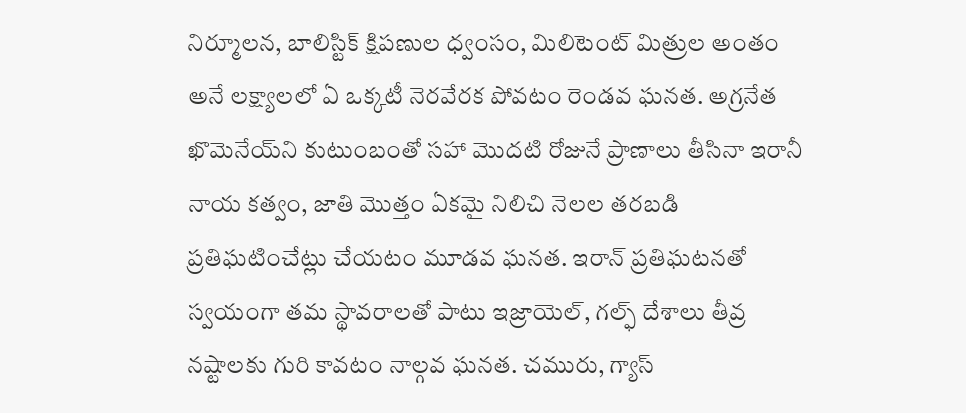నిర్మూలన, బాలిస్టిక్‌ క్షిపణుల ధ్వంసం, మిలిటెంట్‌ మిత్రుల అంతం అనే లక్ష్యాలలో ఏ ఒక్కటీ నెరవేరక పోవటం రెండవ ఘనత. అగ్రనేత ఖొమెనేయ్‌ని కుటుంబంతో సహా మొదటి రోజునే ప్రాణాలు తీసినా ఇరానీ నాయ కత్వం, జాతి మొత్తం ఏకమై నిలిచి నెలల తరబడి ప్రతిఘటించేట్లు చేయటం మూడవ ఘనత. ఇరాన్‌ ప్రతిఘటనతో స్వయంగా తమ స్థావరాలతో పాటు ఇజ్రాయెల్, గల్ఫ్‌ దేశాలు తీవ్ర నష్టాలకు గురి కావటం నాల్గవ ఘనత. చమురు, గ్యాస్‌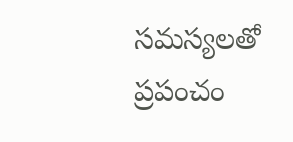సమస్యలతో ప్రపంచం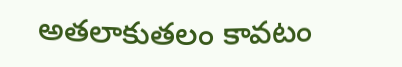అతలాకుతలం కావటం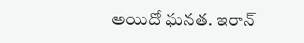అయిదో ఘనత. ఇరాన్‌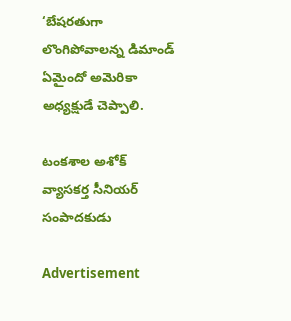‘బేషరతుగా లొంగిపోవాలన్న డిమాండ్‌ ఏమైందో అమెరికా అధ్యక్షుడే చెప్పాలి.

టంకశాల అశోక్‌
వ్యాసకర్త సీనియర్‌ సంపాదకుడు

Advertisement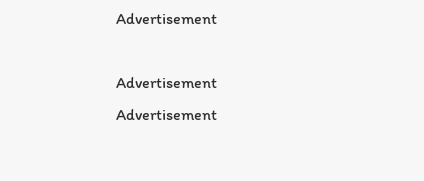Advertisement

Advertisement
Advertisement